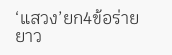‘แสวง’ยก4ข้อร่ายยาว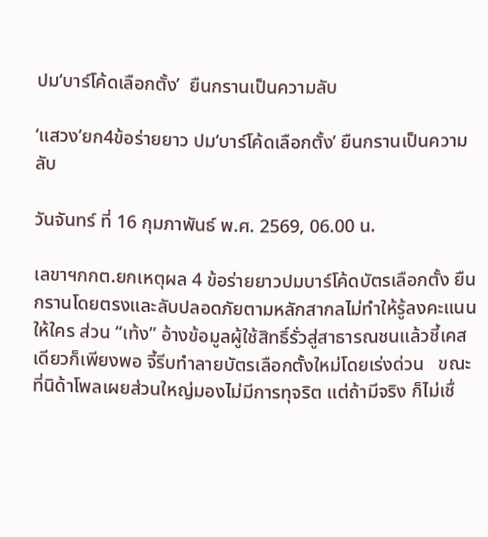ปม‘บาร์โค้ดเลือกตั้ง’  ยืนกรานเป็นความลับ

‘แสวง’ยก4ข้อร่ายยาว ปม‘บาร์โค้ดเลือกตั้ง’ ยืนกรานเป็นความลับ

วันจันทร์ ที่ 16 กุมภาพันธ์ พ.ศ. 2569, 06.00 น.

เลขาฯกกต.ยกเหตุผล 4 ข้อร่ายยาวปมบาร์โค้ดบัตรเลือกตั้ง ยืนกรานโดยตรงและลับปลอดภัยตามหลักสากลไม่ทำให้รู้ลงคะแนนให้ใคร ส่วน “เท้ง” อ้างข้อมูลผู้ใช้สิทธิ์รั่วสู่สาธารณชนแล้วชี้เคสเดียวก็เพียงพอ จี้รีบทำลายบัตรเลือกตั้งใหม่โดยเร่งด่วน   ขณะที่นิด้าโพลเผยส่วนใหญ่มองไม่มีการทุจริต แต่ถ้ามีจริง ก็ไม่เชื่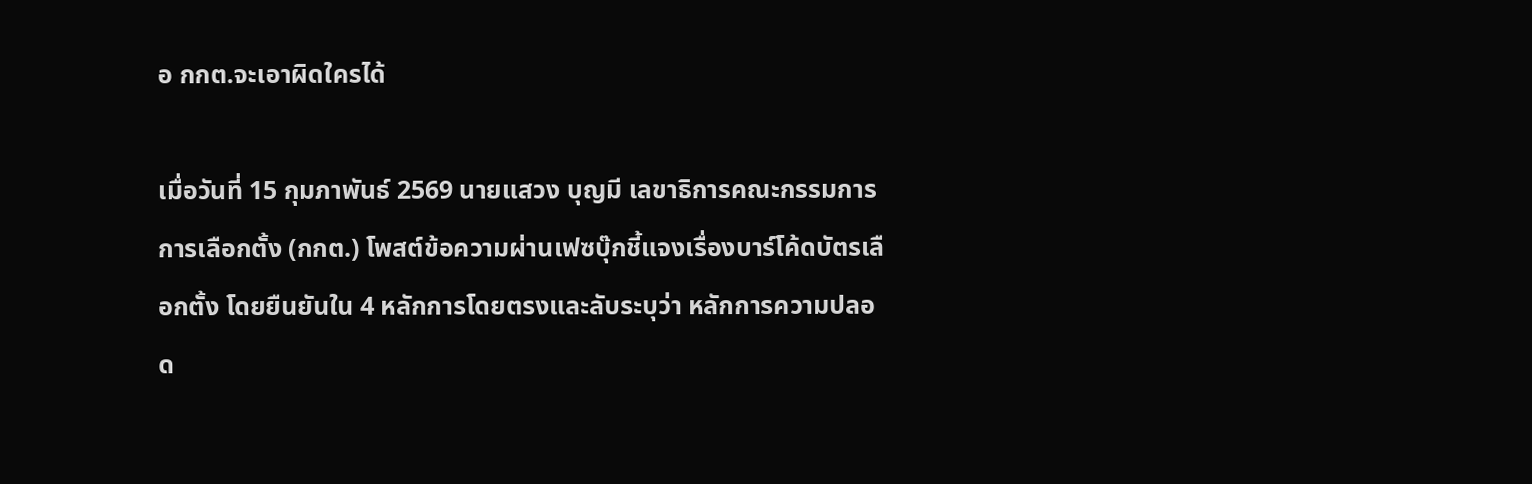อ กกต.จะเอาผิดใครได้

เมื่อวันที่ 15 กุมภาพันธ์ 2569 นายแสวง บุญมี เลขาธิการคณะกรรมการการเลือกตั้ง (กกต.) โพสต์ข้อความผ่านเฟซบุ๊กชี้แจงเรื่องบาร์โค้ดบัตรเลือกตั้ง โดยยืนยันใน 4 หลักการโดยตรงและลับระบุว่า หลักการความปลอด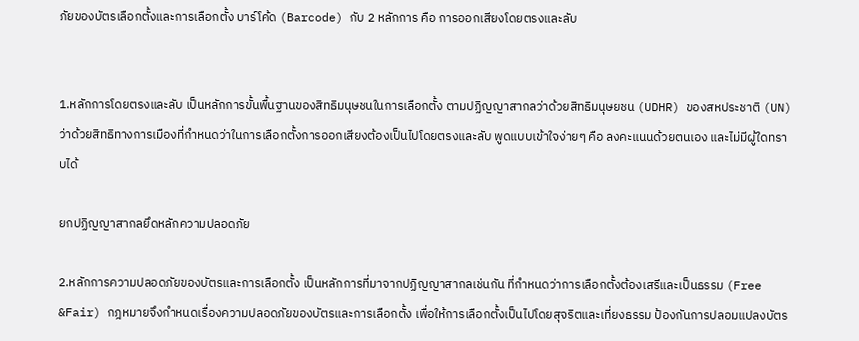ภัยของบัตรเลือกตั้งและการเลือกตั้ง บาร์โค้ด (Barcode) กับ 2 หลักการ คือ การออกเสียงโดยตรงและลับ


1.หลักการโดยตรงและลับ เป็นหลักการขั้นพื้นฐานของสิทธิมนุษชนในการเลือกตั้ง ตามปฏิญญาสากลว่าด้วยสิทธิมนุษยชน (UDHR) ของสหประชาติ (UN) ว่าด้วยสิทธิทางการเมืองที่กำหนดว่าในการเลือกตั้งการออกเสียงต้องเป็นไปโดยตรงและลับ พูดแบบเข้าใจง่ายๆ คือ ลงคะแนนด้วยตนเอง และไม่มีผู้ใดทราบได้

ยกปฏิญญาสากลยึดหลักความปลอดภัย

2.หลักการความปลอดภัยของบัตรและการเลือกตั้ง เป็นหลักการที่มาจากปฏิญญาสากลเช่นกัน ที่กำหนดว่าการเลือกตั้งต้องเสรีและเป็นธรรม (Free &Fair) กฎหมายจึงกำหนดเรื่องความปลอดภัยของบัตรและการเลือกตั้ง เพื่อให้การเลือกตั้งเป็นไปโดยสุจริตและเที่ยงธรรม ป้องกันการปลอมแปลงบัตร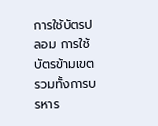การใช้บัตรปลอม การใช้บัตรข้ามเขต รวมทั้งการบรหาร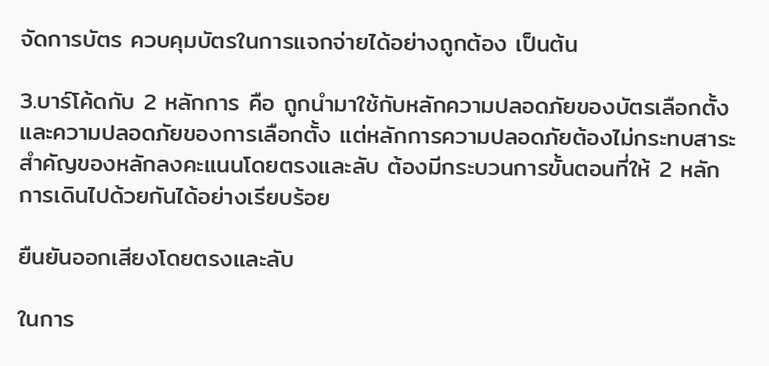จัดการบัตร ควบคุมบัตรในการแจกจ่ายได้อย่างถูกต้อง เป็นต้น

3.บาร์โค้ดกับ 2 หลักการ คือ ถูกนำมาใช้กับหลักความปลอดภัยของบัตรเลือกตั้ง และความปลอดภัยของการเลือกตั้ง แต่หลักการความปลอดภัยต้องไม่กระทบสาระสำคัญของหลักลงคะแนนโดยตรงและลับ ต้องมีกระบวนการขั้นตอนที่ให้ 2 หลักการเดินไปด้วยกันได้อย่างเรียบร้อย

ยืนยันออกเสียงโดยตรงและลับ

ในการ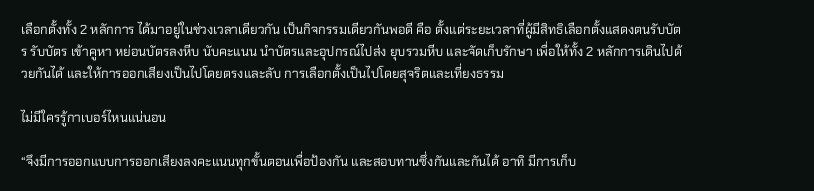เลือกตั้งทั้ง 2 หลักการ ได้มาอยู่ในช่วงเวลาเดียวกัน เป็นกิจกรรมเดียวกันพอดี คือ ตั้งแต่ระยะเวลาที่ผู้มีสิทธิเลือกตั้งแสดงตนรับบัตร รับบัตร เข้าคูหา หย่อนบัตรลงหีบ นับคะแนน นำบัตรและอุปกรณ์ไปส่ง ยุบรวมหีบ และจัดเก็บรักษา เพื่อให้ทั้ง 2 หลักการเดินไปด้วยกันได้ และให้การออกเสียงเป็นไปโดยตรงและลับ การเลือกตั้งเป็นไปโดยสุจริตและเที่ยงธรรม

ไม่มีใครรู้กาเบอร์ไหนแน่นอน

“จึงมีการออกแบบการออกเสียงลงคะแนนทุกขั้นตอนเพื่อป้องกัน และสอบทานซึ่งกันและกันได้ อาทิ มีการเก็บ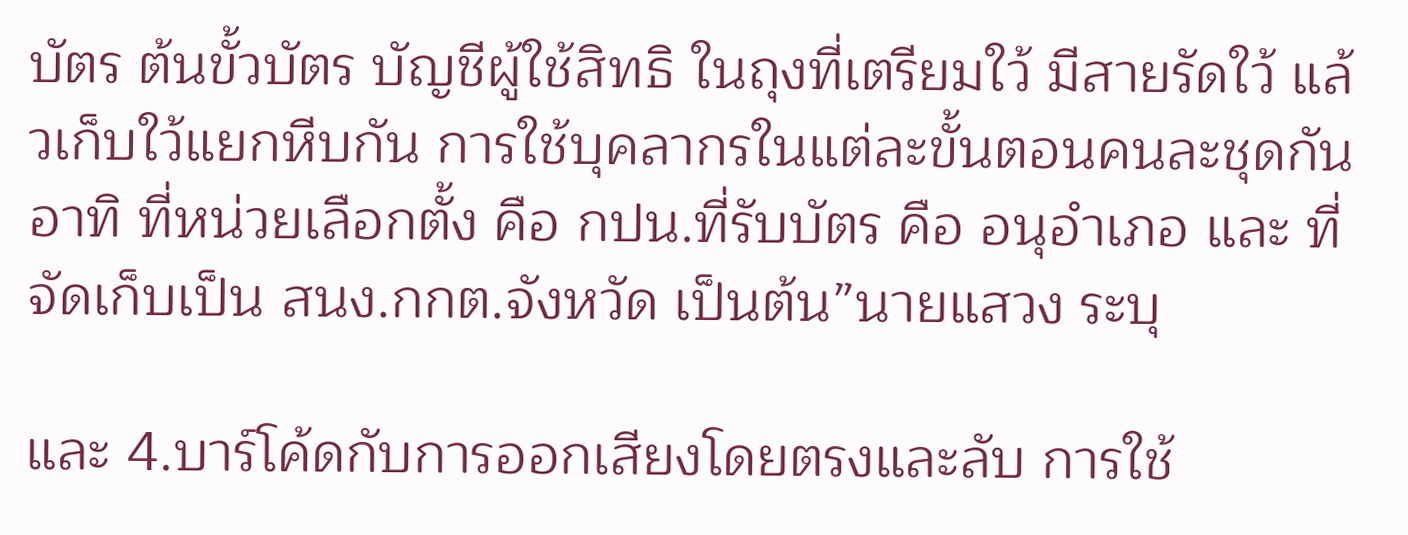บัตร ต้นขั้วบัตร บัญชีผู้ใช้สิทธิ ในถุงที่เตรียมใว้ มีสายรัดใว้ แล้วเก็บใว้แยกหีบกัน การใช้บุคลากรในแต่ละขั้นตอนคนละชุดกัน อาทิ ที่หน่วยเลือกตั้ง คือ กปน.ที่รับบัตร คือ อนุอำเภอ และ ที่จัดเก็บเป็น สนง.กกต.จังหวัด เป็นต้น”นายแสวง ระบุ

และ 4.บาร์โค้ดกับการออกเสียงโดยตรงและลับ การใช้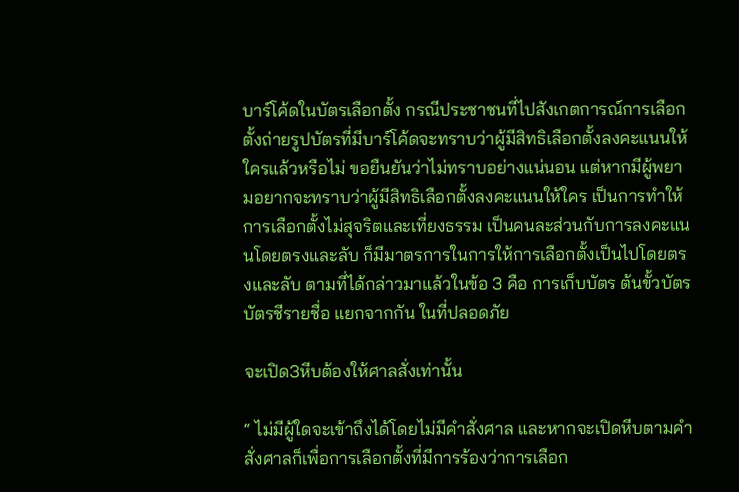บาร์โค้ดในบัตรเลือกตั้ง กรณีประชาชนที่ไปสังเกตการณ์การเลือกตั้งถ่ายรูปบัตรที่มีบาร์โค้ดจะทราบว่าผู้มีสิทธิเลือกตั้งลงคะแนนให้ใครแล้วหรือไม่ ขอยืนยันว่าไม่ทราบอย่างแน่นอน แต่หากมีผู้พยามอยากจะทราบว่าผู้มีสิทธิเลือกตั้งลงคะแนนให้ใคร เป็นการทำให้การเลือกตั้งไม่สุจริตและเที่ยงธรรม เป็นคนละส่วนกับการลงคะแนนโดยตรงและลับ ก็มีมาตรการในการให้การเลือกตั้งเป็นไปโดยตรงและลับ ตามที่ได้กล่าวมาแล้วในข้อ 3 คือ การเก็บบัตร ต้นขั้วบัตร บัตรชีรายชื่อ แยกจากกัน ในที่ปลอดภัย

จะเปิด3หีบต้องให้ศาลสั่งเท่านั้น

“ ไม่มีผู้ใดจะเข้าถึงได้โดยไม่มีคำสั่งศาล และหากจะเปิดหีบตามคำสั่งศาลก็เพื่อการเลือกตั้งที่มีการร้องว่าการเลือก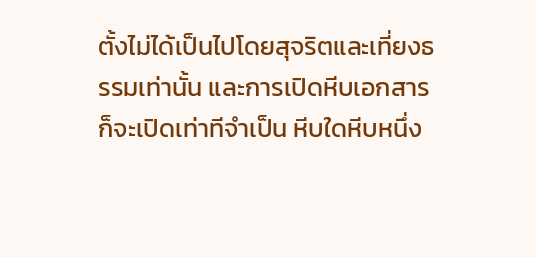ตั้งไม่ได้เป็นไปโดยสุจริตและเที่ยงธรรมเท่านั้น และการเปิดหีบเอกสารก็จะเปิดเท่าทีจำเป็น หีบใดหีบหนึ่ง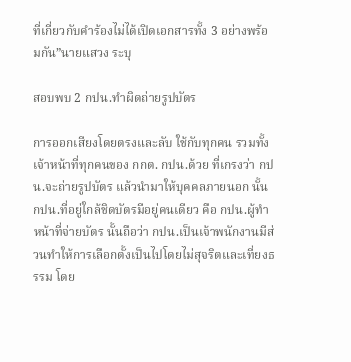ที่เกี่ยวกับคำร้องไม่ได้เปิดเอกสารทั้ง 3 อย่างพร้อมกัน”นายแสวง ระบุ

สอบพบ 2 กปน.ทำผิดถ่ายรูปบัตร

การออกเสียงโดยตรงและลับ ใช้กับทุกคน รวมทั้งเจ้าหน้าที่ทุกคนของ กกต. กปน.ด้วย ที่เกรงว่า กปน.จะถ่ายรูปบัตร แล้วนำมาให้บุคคลภายนอก นั้น กปน.ที่อยู่ใกล้ชิดบัตรมีอยู่คนเดียว คือ กปน.ผู้ทำหน้าที่จ่ายบัตร นั้นถือว่า กปน.เป็นเจ้าพนักงานมีส่วนทำให้การเลือกตั้งเป็นไปโดยไม่สุจริตและเที่ยงธรรม โดย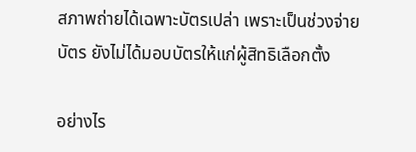สภาพถ่ายได้เฉพาะบัตรเปล่า เพราะเป็นช่วงจ่ายบัตร ยังไม่ได้มอบบัตรให้แก่ผู้สิทธิเลือกตั้ง

อย่างไร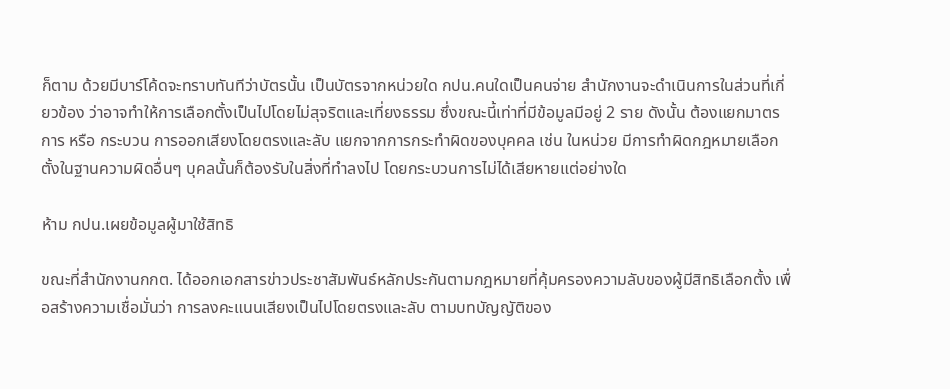ก็ตาม ด้วยมีบาร์โค้ดจะทราบทันทีว่าบัตรนั้น เป็นบัตรจากหน่วยใด กปน.คนใดเป็นคนจ่าย สำนักงานจะดำเนินการในส่วนที่เกี่ยวข้อง ว่าอาจทำให้การเลือกตั้งเป็นไปโดยไม่สุจริตและเที่ยงธรรม ซึ่งขณะนี้เท่าที่มีข้อมูลมีอยู่ 2 ราย ดังนั้น ต้องแยกมาตรการ หรือ กระบวน การออกเสียงโดยตรงและลับ แยกจากการกระทำผิดของบุคคล เช่น ในหน่วย มีการทำผิดกฎหมายเลือกตั้งในฐานความผิดอื่นๆ บุคลนั้นก็ต้องรับในสิ่งที่ทำลงไป โดยกระบวนการไม่ได้เสียหายแต่อย่างใด

ห้าม กปน.เผยข้อมูลผู้มาใช้สิทธิ

ขณะที่สำนักงานกกต. ได้ออกเอกสารข่าวประชาสัมพันธ์หลักประกันตามกฎหมายที่คุ้มครองความลับของผู้มีสิทธิเลือกตั้ง เพื่อสร้างความเชื่อมั่นว่า การลงคะแนนเสียงเป็นไปโดยตรงและลับ ตามบทบัญญัติของ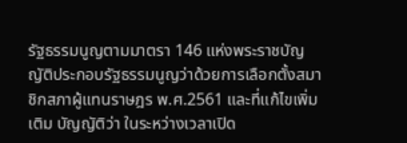รัฐธรรมนูญตามมาตรา 146 แห่งพระราชบัญญัติประกอบรัฐธรรมนูญว่าด้วยการเลือกตั้งสมาชิกสภาผู้แทนราษฎร พ.ศ.2561 และที่แก้ไขเพิ่มเติม บัญญัติว่า ในระหว่างเวลาเปิด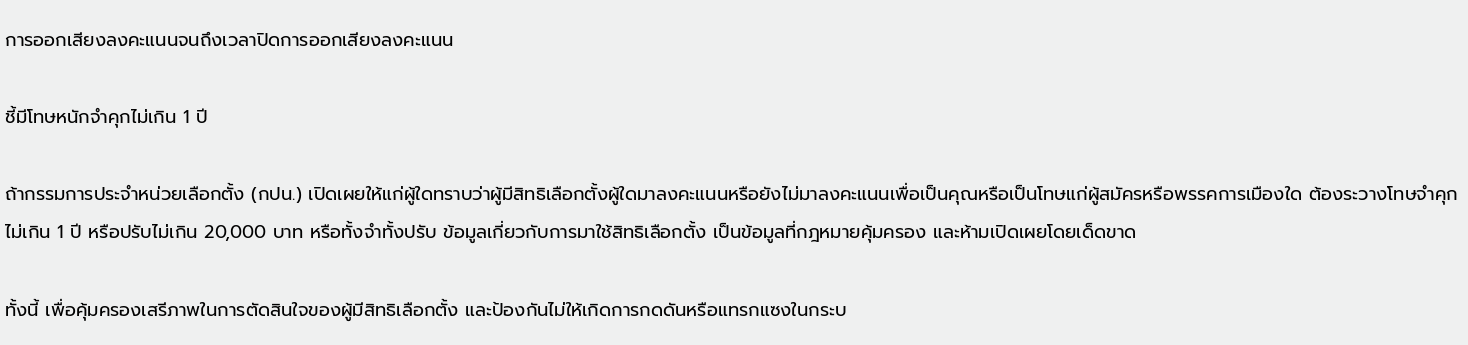การออกเสียงลงคะแนนจนถึงเวลาปิดการออกเสียงลงคะแนน

ชี้มีโทษหนักจำคุกไม่เกิน 1 ปี

ถ้ากรรมการประจำหน่วยเลือกตั้ง (กปน.) เปิดเผยให้แก่ผู้ใดทราบว่าผู้มีสิทธิเลือกตั้งผู้ใดมาลงคะแนนหรือยังไม่มาลงคะแนนเพื่อเป็นคุณหรือเป็นโทษแก่ผู้สมัครหรือพรรคการเมืองใด ต้องระวางโทษจำคุกไม่เกิน 1 ปี หรือปรับไม่เกิน 20,000 บาท หรือทั้งจำทั้งปรับ ข้อมูลเกี่ยวกับการมาใช้สิทธิเลือกตั้ง เป็นข้อมูลที่กฎหมายคุ้มครอง และห้ามเปิดเผยโดยเด็ดขาด

ทั้งนี้ เพื่อคุ้มครองเสรีภาพในการตัดสินใจของผู้มีสิทธิเลือกตั้ง และป้องกันไม่ให้เกิดการกดดันหรือแทรกแซงในกระบ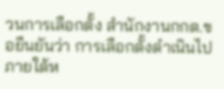วนการเลือกตั้ง สำนักงานกกต.ขอยืนยันว่า การเลือกตั้งดำเนินไปภายใต้ห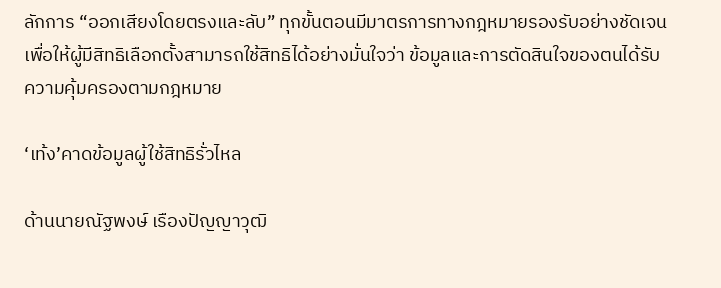ลักการ “ออกเสียงโดยตรงและลับ” ทุกขั้นตอนมีมาตรการทางกฎหมายรองรับอย่างชัดเจน เพื่อให้ผู้มีสิทธิเลือกตั้งสามารถใช้สิทธิได้อย่างมั่นใจว่า ข้อมูลและการตัดสินใจของตนได้รับความคุ้มครองตามกฎหมาย

‘เท้ง’คาดข้อมูลผู้ใช้สิทธิรั่วไหล

ด้านนายณัฐพงษ์ เรืองปัญญาวุฒิ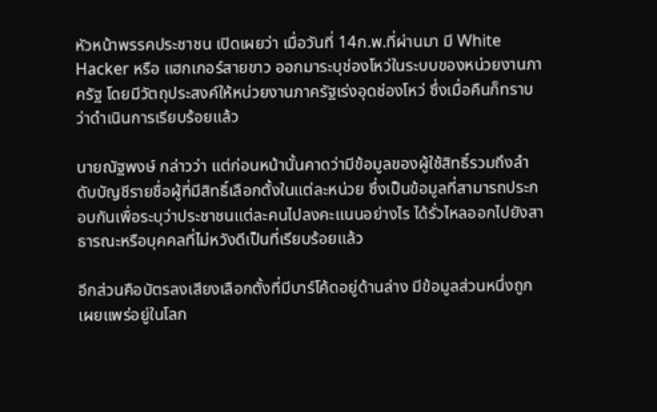หัวหน้าพรรคประชาชน เปิดเผยว่า เมื่อวันที่ 14ก.พ.ที่ผ่านมา มี White Hacker หรือ แฮกเกอร์สายขาว ออกมาระบุช่องโหว่ในระบบของหน่วยงานภาครัฐ โดยมีวัตถุประสงค์ให้หน่วยงานภาครัฐเร่งอุดช่องโหว่ ซึ่งเมื่อคืนก็ทราบว่าดำเนินการเรียบร้อยแล้ว

นายณัฐพงษ์ กล่าวว่า แต่ก่อนหน้านั้นคาดว่ามีข้อมูลของผู้ใช้สิทธิ์รวมถึงลำดับบัญชีรายชื่อผู้ที่มีสิทธิ์เลือกตั้งในแต่ละหน่วย ซึ่งเป็นข้อมูลที่สามารถประกอบกันเพื่อระบุว่าประชาชนแต่ละคนไปลงคะแนนอย่างไร ได้รั่วไหลออกไปยังสาธารณะหรือบุคคลที่ไม่หวังดีเป็นที่เรียบร้อยแล้ว

อีกส่วนคือบัตรลงเสียงเลือกตั้งที่มีบาร์โค้ดอยู่ด้านล่าง มีข้อมูลส่วนหนึ่งถูกเผยแพร่อยู่ในโลก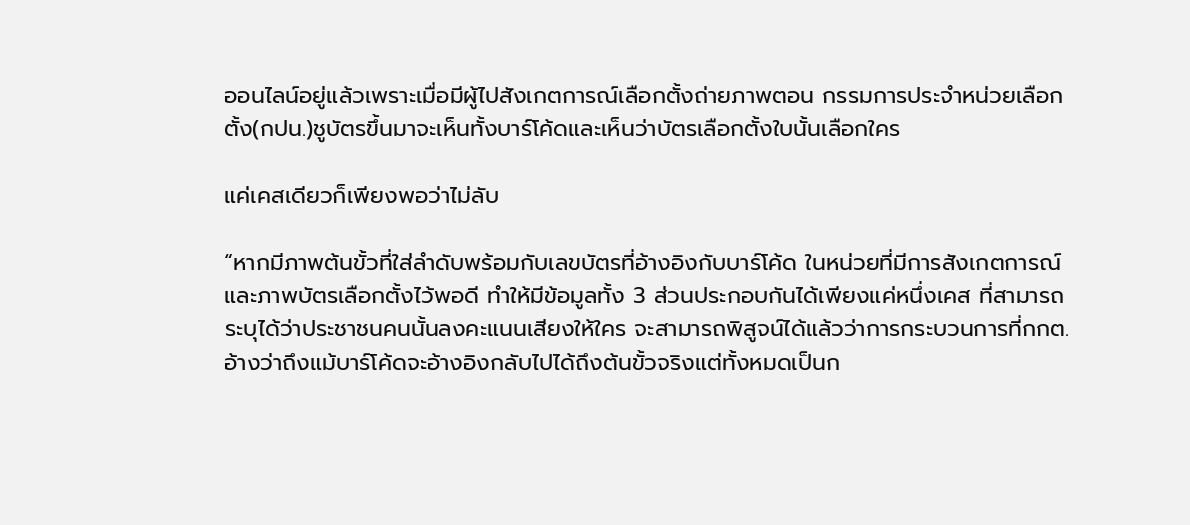ออนไลน์อยู่แล้วเพราะเมื่อมีผู้ไปสังเกตการณ์เลือกตั้งถ่ายภาพตอน กรรมการประจำหน่วยเลือกตั้ง(กปน.)ชูบัตรขึ้นมาจะเห็นทั้งบาร์โค้ดและเห็นว่าบัตรเลือกตั้งใบนั้นเลือกใคร

แค่เคสเดียวก็เพียงพอว่าไม่ลับ

“หากมีภาพต้นขั้วที่ใส่ลำดับพร้อมกับเลขบัตรที่อ้างอิงกับบาร์โค้ด ในหน่วยที่มีการสังเกตการณ์และภาพบัตรเลือกตั้งไว้พอดี ทำให้มีข้อมูลทั้ง 3 ส่วนประกอบกันได้เพียงแค่หนึ่งเคส ที่สามารถระบุได้ว่าประชาชนคนนั้นลงคะแนนเสียงให้ใคร จะสามารถพิสูจน์ได้แล้วว่าการกระบวนการที่กกต. อ้างว่าถึงแม้บาร์โค้ดจะอ้างอิงกลับไปได้ถึงต้นขั้วจริงแต่ทั้งหมดเป็นก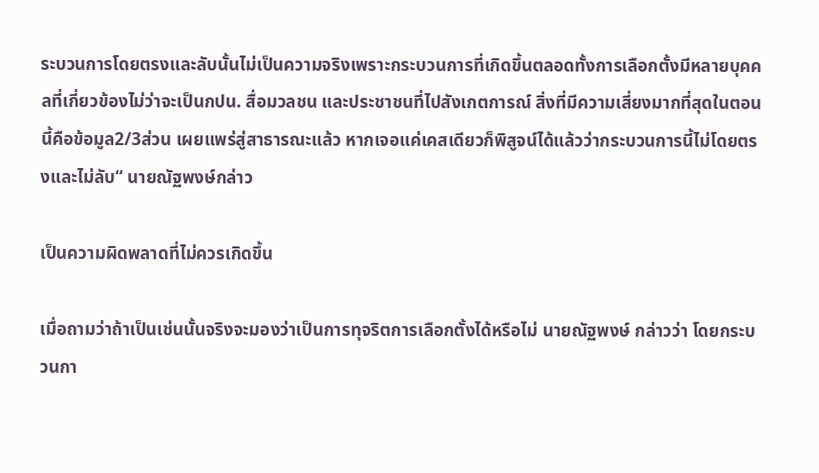ระบวนการโดยตรงและลับนั้นไม่เป็นความจริงเพราะกระบวนการที่เกิดขึ้นตลอดทั้งการเลือกตั้งมีหลายบุคคลที่เกี่ยวข้องไม่ว่าจะเป็นกปน. สื่อมวลชน และประชาชนที่ไปสังเกตการณ์ สิ่งที่มีความเสี่ยงมากที่สุดในตอนนี้คือข้อมูล2/3ส่วน เผยแพร่สู่สาธารณะแล้ว หากเจอแค่เคสเดียวก็พิสูจน์ได้แล้วว่ากระบวนการนี้ไม่โดยตรงและไม่ลับ“ นายณัฐพงษ์กล่าว

เป็นความผิดพลาดที่ไม่ควรเกิดขึ้น

เมื่อถามว่าถ้าเป็นเช่นนั้นจริงจะมองว่าเป็นการทุจริตการเลือกตั้งได้หรือไม่ นายณัฐพงษ์ กล่าวว่า โดยกระบวนกา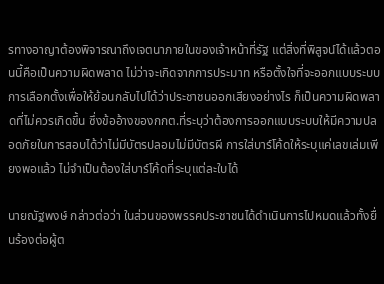รทางอาญาต้องพิจารณาถึงเจตนาภายในของเจ้าหน้าที่รัฐ แต่สิ่งที่พิสูจน์ได้แล้วตอนนี้คือเป็นความผิดพลาด ไม่ว่าจะเกิดจากการประมาท หรือตั้งใจที่จะออกแบบระบบการเลือกตั้งเพื่อให้ย้อนกลับไปได้ว่าประชาชนออกเสียงอย่างไร ก็เป็นความผิดพลาดที่ไม่ควรเกิดขึ้น ซึ่งข้ออ้างของกกต.ที่ระบุว่าต้องการออกแบบระบบให้มีความปลอดภัยในการสอบได้ว่าไม่มีบัตรปลอมไม่มีบัตรผี การใส่บาร์โค้ดให้ระบุแค่เลขเล่มเพียงพอแล้ว ไม่จำเป็นต้องใส่บาร์โค้ดที่ระบุแต่ละใบได้

นายณัฐพงษ์ กล่าวต่อว่า ในส่วนของพรรคประชาชนได้ดำเนินการไปหมดแล้วทั้งยื่นร้องต่อผู้ต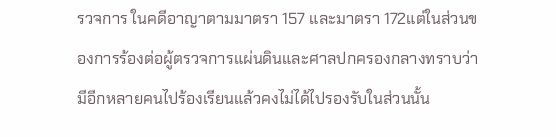รวจการ ในคดีอาญาตามมาตรา 157 และมาตรา 172แต่ในส่วนของการร้องต่อผู้ตรวจการแผ่นดินและศาลปกครองกลางทราบว่ามีอีกหลายคนไปร้องเรียนแล้วคงไม่ได้ไปรองรับในส่วนนั้น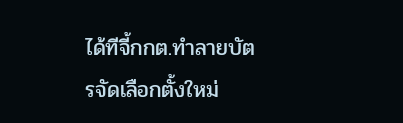ได้ทีจี้กกต.ทำลายบัตรจัดเลือกตั้งใหม่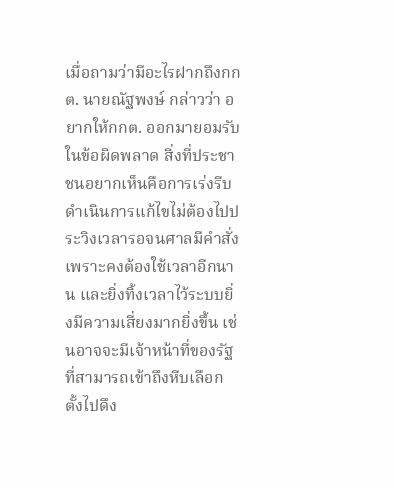เมื่อถามว่ามีอะไรฝากถึงกกต. นายณัฐพงษ์ กล่าวว่า อยากให้กกต. ออกมายอมรับในข้อผิดพลาด สิ่งที่ประชาชนอยากเห็นคือการเร่งรีบดำเนินการแก้ไขไม่ต้องไปประวิงเวลารอจนศาลมีคำสั่ง เพราะคงต้องใช้เวลาอีกนาน และยิ่งทิ้งเวลาไว้ระบบยิ่งมีความเสี่ยงมากยิ่งขึ้น เช่นอาจจะมีเจ้าหน้าที่ของรัฐที่สามารถเข้าถึงหีบเลือกตั้งไปดึง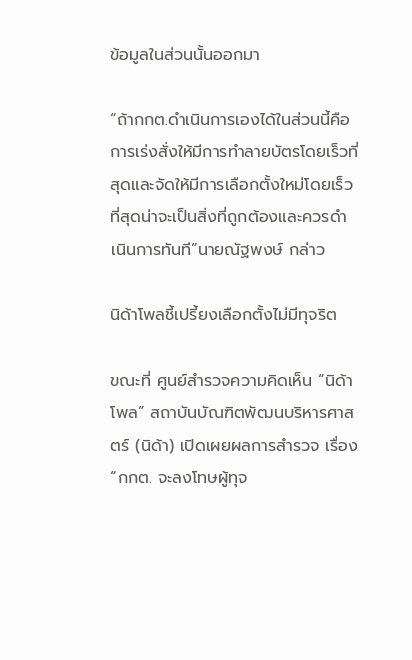ข้อมูลในส่วนนั้นออกมา

“ถ้ากกต.ดำเนินการเองได้ในส่วนนี้คือการเร่งสั่งให้มีการทำลายบัตรโดยเร็วที่สุดและจัดให้มีการเลือกตั้งใหม่โดยเร็วที่สุดน่าจะเป็นสิ่งที่ถูกต้องและควรดำเนินการทันที”นายณัฐพงษ์ กล่าว

นิด้าโพลชี้เปรี้ยงเลือกตั้งไม่มีทุจริต

ขณะที่ ศูนย์สำรวจความคิดเห็น “นิด้าโพล” สถาบันบัณฑิตพัฒนบริหารศาสตร์ (นิด้า) เปิดเผยผลการสำรวจ เรื่อง “กกต. จะลงโทษผู้ทุจ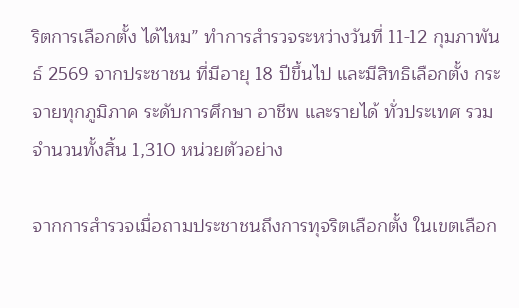ริตการเลือกตั้ง ได้ไหม” ทำการสำรวจระหว่างวันที่ 11-12 กุมภาพันธ์ 2569 จากประชาชน ที่มีอายุ 18 ปีขึ้นไป และมีสิทธิเลือกตั้ง กระจายทุกภูมิภาค ระดับการศึกษา อาชีพ และรายได้ ทั่วประเทศ รวมจำนวนทั้งสิ้น 1,310 หน่วยตัวอย่าง

จากการสำรวจเมื่อถามประชาชนถึงการทุจริตเลือกตั้ง ในเขตเลือก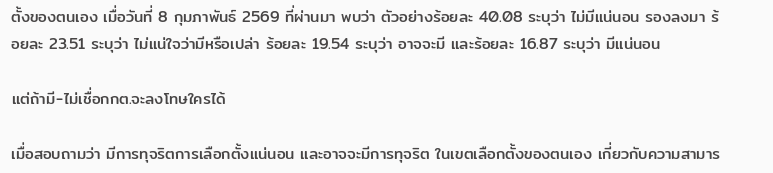ตั้งของตนเอง เมื่อวันที่ 8 กุมภาพันธ์ 2569 ที่ผ่านมา พบว่า ตัวอย่างร้อยละ 40.08 ระบุว่า ไม่มีแน่นอน รองลงมา ร้อยละ 23.51 ระบุว่า ไม่แน่ใจว่ามีหรือเปล่า ร้อยละ 19.54 ระบุว่า อาจจะมี และร้อยละ 16.87 ระบุว่า มีแน่นอน

แต่ถ้ามี-ไม่เชื่อกกต.จะลงโทษใครได้

เมื่อสอบถามว่า มีการทุจริตการเลือกตั้งแน่นอน และอาจจะมีการทุจริต ในเขตเลือกตั้งของตนเอง เกี่ยวกับความสามาร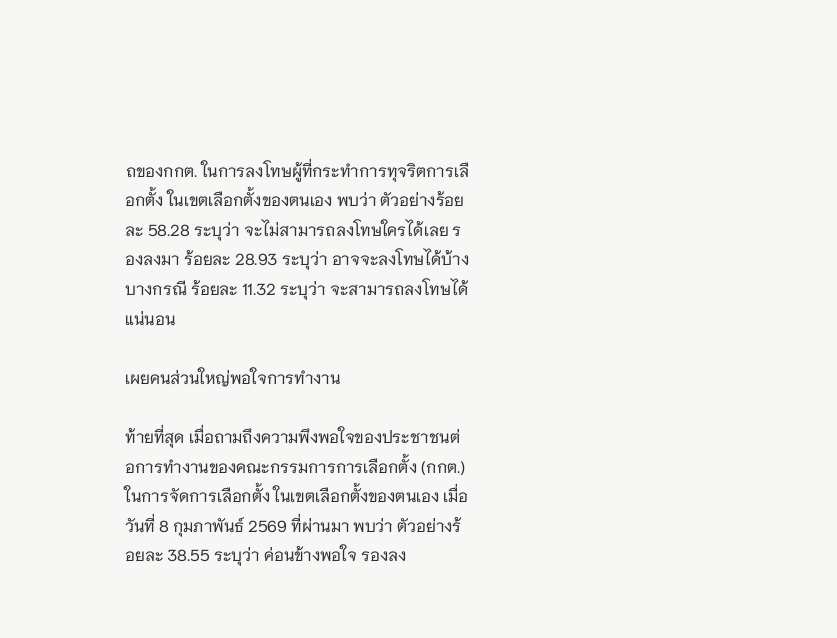ถของกกต. ในการลงโทษผู้ที่กระทำการทุจริตการเลือกตั้ง ในเขตเลือกตั้งของตนเอง พบว่า ตัวอย่างร้อยละ 58.28 ระบุว่า จะไม่สามารถลงโทษใครได้เลย รองลงมา ร้อยละ 28.93 ระบุว่า อาจจะลงโทษได้บ้างบางกรณี ร้อยละ 11.32 ระบุว่า จะสามารถลงโทษได้แน่นอน

เผยคนส่วนใหญ่พอใจการทำงาน

ท้ายที่สุด เมื่อถามถึงความพึงพอใจของประชาชนต่อการทำงานของคณะกรรมการการเลือกตั้ง (กกต.) ในการจัดการเลือกตั้ง ในเขตเลือกตั้งของตนเอง เมื่อวันที่ 8 กุมภาพันธ์ 2569 ที่ผ่านมา พบว่า ตัวอย่างร้อยละ 38.55 ระบุว่า ค่อนข้างพอใจ รองลง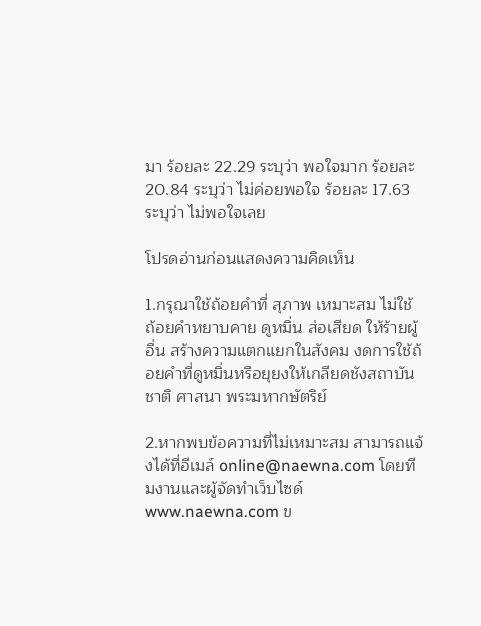มา ร้อยละ 22.29 ระบุว่า พอใจมาก ร้อยละ 20.84 ระบุว่า ไม่ค่อยพอใจ ร้อยละ 17.63 ระบุว่า ไม่พอใจเลย

โปรดอ่านก่อนแสดงความคิดเห็น

1.กรุณาใช้ถ้อยคำที่ สุภาพ เหมาะสม ไม่ใช้ ถ้อยคำหยาบคาย ดูหมิ่น ส่อเสียด ให้ร้ายผู้อื่น สร้างความแตกแยกในสังคม งดการใช้ถ้อยคำที่ดูหมิ่นหรือยุยงให้เกลียดชังสถาบันชาติ ศาสนา พระมหากษัตริย์

2.หากพบข้อความที่ไม่เหมาะสม สามารถแจ้งได้ที่อีเมล์ online@naewna.com โดยทีมงานและผู้จัดทำเว็บไซด์ www.naewna.com ข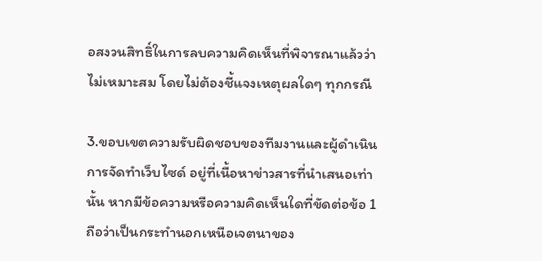อสงวนสิทธิ์ในการลบความคิดเห็นที่พิจารณาแล้วว่าไม่เหมาะสม โดยไม่ต้องชี้แจงเหตุผลใดๆ ทุกกรณี

3.ขอบเขตความรับผิดชอบของทีมงานและผู้ดำเนินการจัดทำเว็บไซด์ อยู่ที่เนื้อหาข่าวสารที่นำเสนอเท่านั้น หากมีข้อความหรือความคิดเห็นใดที่ขัดต่อข้อ 1 ถือว่าเป็นกระทำนอกเหนือเจตนาของ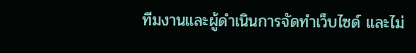ทีมงานและผู้ดำเนินการจัดทำเว็บไซด์ และไม่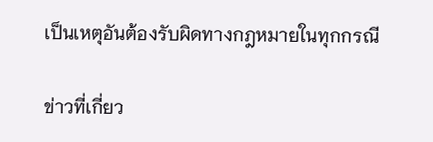เป็นเหตุอันต้องรับผิดทางกฎหมายในทุกกรณี

ข่าวที่เกี่ยว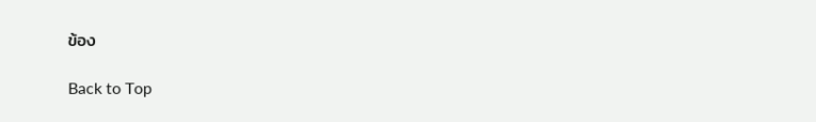ข้อง

Back to Top